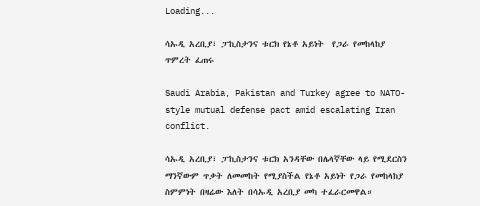Loading...

ሳኡዲ አረቢያ፣ ፓኪስታንና ቱርክ የኔቶ አይነት  የጋራ የመከላከያ ጥምረት ፈጠሩ

Saudi Arabia, Pakistan and Turkey agree to NATO-style mutual defense pact amid escalating Iran conflict.

ሳኡዲ አረቢያ፣ ፓኪስታንና ቱርክ አንዳቸው በሌላኛቸው ላይ የሚደርስን ማንኛውም ጥቃት ለመመከት የሚያስችል የኔቶ አይነት የጋራ የመከላከያ ስምምነት በዛሬው እለት በሳኡዲ አረቢያ መካ ተፈራርመዋል።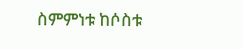ስምምነቱ ከሶስቱ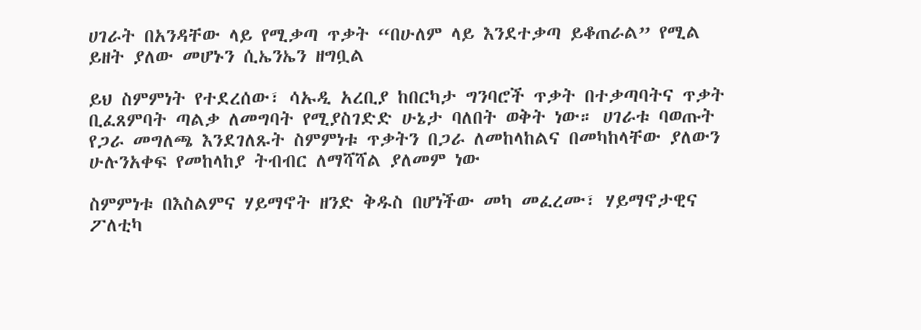ሀገራት በአንዳቸው ላይ የሚቃጣ ጥቃት “በሁለም ላይ እንደተቃጣ ይቆጠራል” የሚል ይዘት ያለው መሆኑን ሲኤንኤን ዘግቧል

ይህ ስምምነት የተደረሰው፣ ሳኡዲ አረቢያ ከበርካታ ግንባሮች ጥቃት በተቃጣባትና ጥቃት ቢፈጸምባት ጣልቃ ለመግባት የሚያስገድድ ሁኔታ ባለበት ወቅት ነው። ሀገራቱ ባወጡት የጋራ መግለጫ እንደገለጹት ስምምነቱ ጥቃትን በጋራ ለመከላከልና በመካከላቸው ያለውን ሁሉንአቀፍ የመከላከያ ትብብር ለማሻሻል ያለመም ነው

ስምምነቱ በእስልምና ሃይማኖት ዘንድ ቅዱስ በሆነችው መካ መፈረሙ፣ ሃይማኖታዊና ፖለቲካ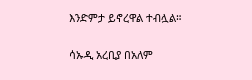እንድምታ ይኖረዋል ተብሏል።

ሳኡዲ አረቢያ በአለም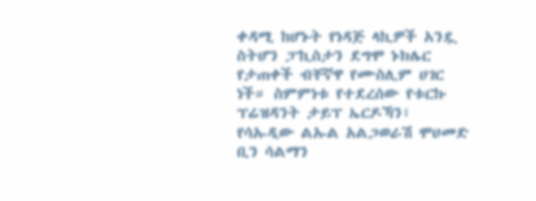ቀዳሚ ከሆኑት የነዳጅ ላኪዎች አንዷ ስትሆን ፓኪስታን ደግሞ ኑክሌር የታጠቀች ብቸኛዋ የሙስሊም ሀገር ነች። ስምምነቱ የተደረሰው የቱርኩ ፕሬዝዳንት ታይፕ ኤርዶኻን፣ የሳኡዲው ልኡል አልጋወራሽ ሞሀመድ ቢን ሳልማን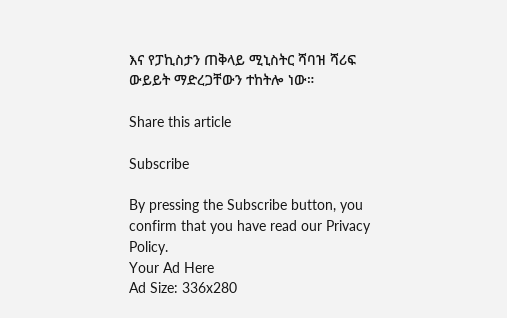እና የፓኪስታን ጠቅላይ ሚኒስትር ሻባዝ ሻሪፍ ውይይት ማድረጋቸውን ተከትሎ ነው።

Share this article

Subscribe

By pressing the Subscribe button, you confirm that you have read our Privacy Policy.
Your Ad Here
Ad Size: 336x280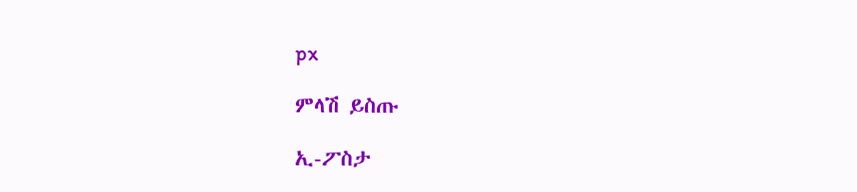px

ምላሽ ይስጡ

ኢ-ፖስታ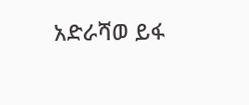አድራሻወ ይፋ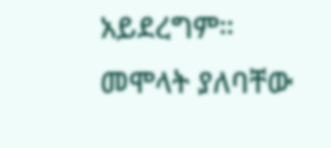አይደረግም። መሞላት ያለባቸው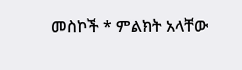መስኮች * ምልክት አላቸው